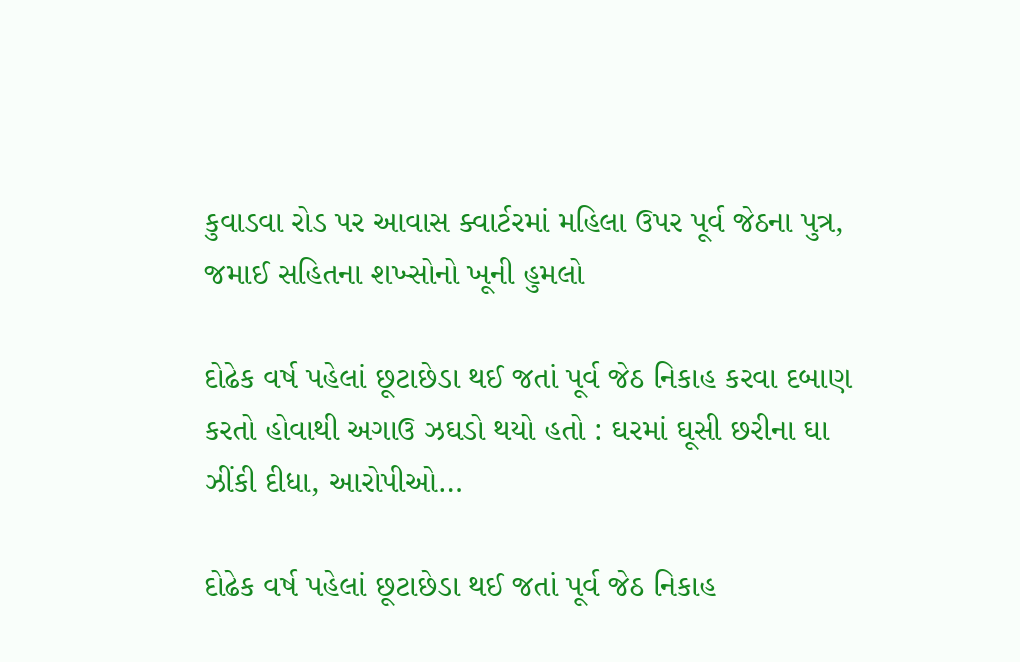કુવાડવા રોડ પર આવાસ ક્વાર્ટરમાં મહિલા ઉપર પૂર્વ જેઠના પુત્ર, જમાઈ સહિતના શખ્સોનો ખૂની હુમલો

દોઢેક વર્ષ પહેલાં છૂટાછેડા થઈ જતાં પૂર્વ જેઠ નિકાહ કરવા દબાણ કરતો હોવાથી અગાઉ ઝઘડો થયો હતો : ઘરમાં ઘૂસી છરીના ઘા ઝીંકી દીધા, આરોપીઓ…

દોઢેક વર્ષ પહેલાં છૂટાછેડા થઈ જતાં પૂર્વ જેઠ નિકાહ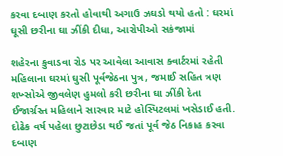કરવા દબાણ કરતો હોવાથી અગાઉ ઝઘડો થયો હતો : ઘરમાં ઘૂસી છરીના ઘા ઝીંકી દીધા, આરોપીઓ સકંજામાં

શહેરના કુવાડવા રોડ પર આવેલા આવાસ ક્વાર્ટરમાં રહેતી મહિલાના ઘરમાં ઘુસી પૂર્વજેઠના પુત્ર, જમાઈ સહિત ત્રણ શખ્સોએ જીવલેણ હુમલો કરી છરીના ઘા ઝીંકી દેતા ઈજાર્ગ્રસ્ત મહિલાને સારવાર માટે હોસ્પિટલમાં ખસેડાઈ હતી. દોઢેક વર્ષ પહેલા છુટાછેડા થઈ જતાં પૂર્વ જેઠ નિકાહ કરવા દબાણ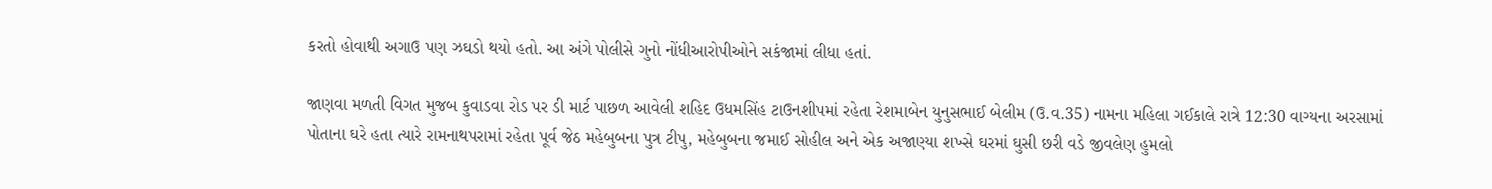કરતો હોવાથી અગાઉ પણ ઝઘડો થયો હતો. આ અંગે પોલીસે ગુનો નોંધીઆરોપીઓને સકંજામાં લીધા હતાં.

જાણવા મળતી વિગત મુજબ કુવાડવા રોડ પર ડી માર્ટ પાછળ આવેલી શહિદ ઉધમસિંહ ટાઉનશીપમાં રહેતા રેશમાબેન યુનુસભાઈ બેલીમ (ઉ.વ.35) નામના મહિલા ગઈકાલે રાત્રે 12:30 વાગ્યના અરસામાં પોતાના ઘરે હતા ત્યારે રામનાથપરામાં રહેતા પૂર્વ જેઠ મહેબુબના પુત્ર ટીપુ, મહેબુબના જમાઈ સોહીલ અને એક અજાણ્યા શખ્સે ઘરમાં ઘુસી છરી વડે જીવલેણ હુમલો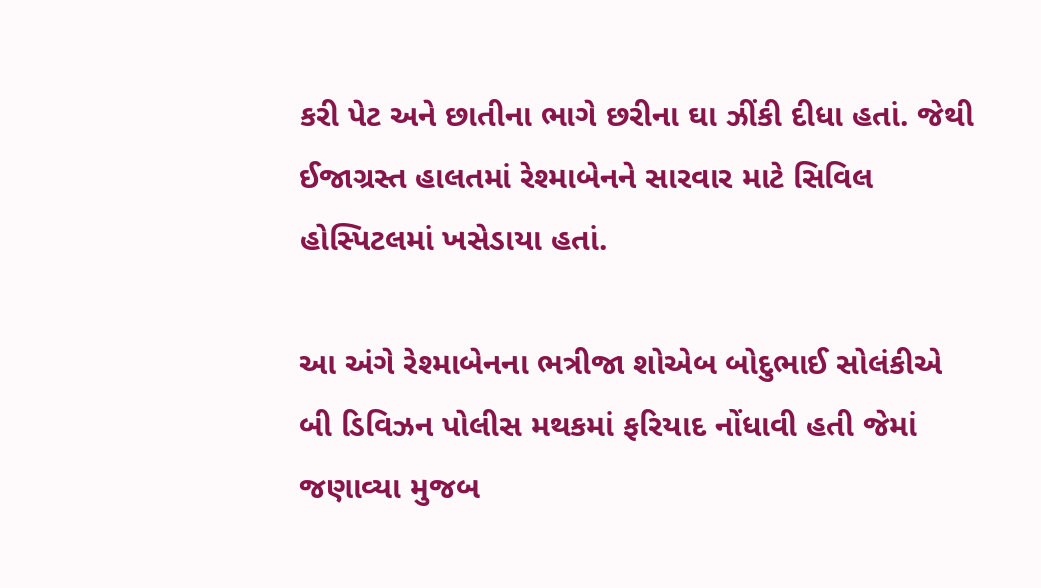કરી પેટ અને છાતીના ભાગે છરીના ઘા ઝીંકી દીધા હતાં. જેથી ઈજાગ્રસ્ત હાલતમાં રેશ્માબેનને સારવાર માટે સિવિલ હોસ્પિટલમાં ખસેડાયા હતાં.

આ અંગે રેશ્માબેનના ભત્રીજા શોએબ બોદુભાઈ સોલંકીએ બી ડિવિઝન પોલીસ મથકમાં ફરિયાદ નોંધાવી હતી જેમાં જણાવ્યા મુજબ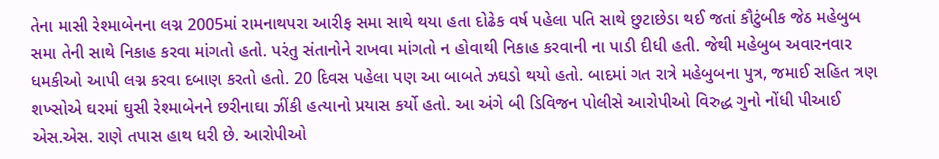તેના માસી રેશ્માબેનના લગ્ન 2005માં રામનાથપરા આરીફ સમા સાથે થયા હતા દોઢેક વર્ષ પહેલા પતિ સાથે છુટાછેડા થઈ જતાં કૌટુંબીક જેઠ મહેબુબ સમા તેની સાથે નિકાહ કરવા માંગતો હતો. પરંતુ સંતાનોને રાખવા માંગતો ન હોવાથી નિકાહ કરવાની ના પાડી દીધી હતી. જેથી મહેબુબ અવારનવાર ધમકીઓ આપી લગ્ન કરવા દબાણ કરતો હતો. 20 દિવસ પહેલા પણ આ બાબતે ઝઘડો થયો હતો. બાદમાં ગત રાત્રે મહેબુબના પુત્ર, જમાઈ સહિત ત્રણ શખ્સોએ ઘરમાં ઘુસી રેશ્માબેનને છરીનાઘા ઝીંકી હત્યાનો પ્રયાસ કર્યો હતો. આ અંગે બી ડિવિજન પોલીસે આરોપીઓ વિરુદ્ધ ગુનો નોંધી પીઆઈ એસ.એસ. રાણે તપાસ હાથ ધરી છે. આરોપીઓ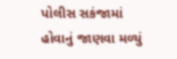પોલીસ સકંજામાં હોવાનું જાણવા મળ્યું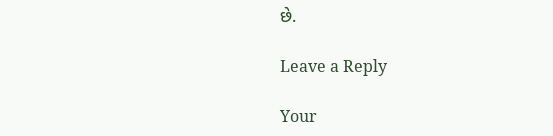છે.

Leave a Reply

Your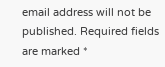email address will not be published. Required fields are marked *